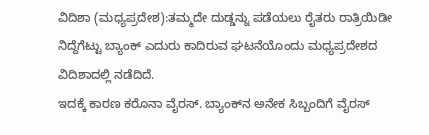ವಿದಿಶಾ (ಮಧ್ಯಪ್ರದೇಶ):ತಮ್ಮದೇ ದುಡ್ಡನ್ನು ಪಡೆಯಲು ರೈತರು ರಾತ್ರಿಯಿಡೀ ನಿದ್ದೆಗೆಟ್ಟು ಬ್ಯಾಂಕ್‌ ಎದುರು ಕಾದಿರುವ ಘಟನೆಯೊಂದು ಮಧ್ಯಪ್ರದೇಶದ ವಿದಿಶಾದಲ್ಲಿ ನಡೆದಿದೆ.
ಇದಕ್ಕೆ ಕಾರಣ ಕರೊನಾ ವೈರಸ್‌. ಬ್ಯಾಂಕ್‌ನ ಅನೇಕ ಸಿಬ್ಬಂದಿಗೆ ವೈರಸ್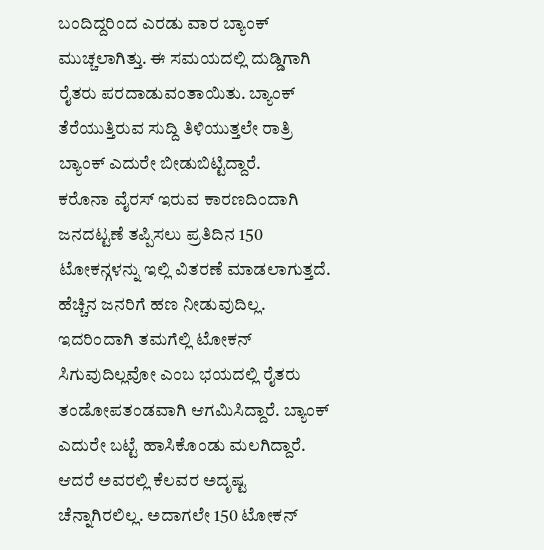ಬಂದಿದ್ದರಿಂದ ಎರಡು ವಾರ ಬ್ಯಾಂಕ್‌ ಮುಚ್ಚಲಾಗಿತ್ತು. ಈ ಸಮಯದಲ್ಲಿ ದುಡ್ಡಿಗಾಗಿ ರೈತರು ಪರದಾಡುವಂತಾಯಿತು. ಬ್ಯಾಂಕ್‌ ತೆರೆಯುತ್ತಿರುವ ಸುದ್ದಿ ತಿಳಿಯುತ್ತಲೇ ರಾತ್ರಿ ಬ್ಯಾಂಕ್‌ ಎದುರೇ ಬೀಡುಬಿಟ್ಟಿದ್ದಾರೆ.
ಕರೊನಾ ವೈರಸ್‌ ಇರುವ ಕಾರಣದಿಂದಾಗಿ ಜನದಟ್ಟಣೆ ತಪ್ಪಿಸಲು ಪ್ರತಿದಿನ 150 ಟೋಕನ್ಗಳನ್ನು ಇಲ್ಲಿ ವಿತರಣೆ ಮಾಡಲಾಗುತ್ತದೆ. ಹೆಚ್ಚಿನ ಜನರಿಗೆ ಹಣ ನೀಡುವುದಿಲ್ಲ. ಇದರಿಂದಾಗಿ ತಮಗೆಲ್ಲಿ ಟೋಕನ್‌ ಸಿಗುವುದಿಲ್ಲವೋ ಎಂಬ ಭಯದಲ್ಲಿ ರೈತರು ತಂಡೋಪತಂಡವಾಗಿ ಆಗಮಿಸಿದ್ದಾರೆ. ಬ್ಯಾಂಕ್‌ ಎದುರೇ ಬಟ್ಟೆ ಹಾಸಿಕೊಂಡು ಮಲಗಿದ್ದಾರೆ.
ಆದರೆ ಅವರಲ್ಲಿ ಕೆಲವರ ಅದೃಷ್ಟ ಚೆನ್ನಾಗಿರಲಿಲ್ಲ. ಅದಾಗಲೇ 150 ಟೋಕನ್‌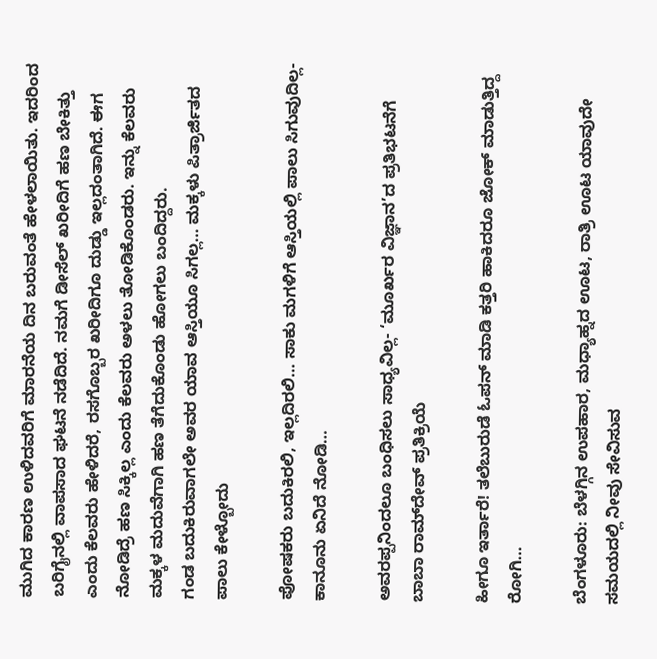ಮುಗಿದ ಕಾರಣ ಉಳಿದವರಿಗೆ ಮಾರನೆಯ ದಿನ ಬರುವಂತೆ ಹೇಳಲಾಯಿತು. ಇದರಿಂದ ಬರಿಗೈನಲ್ಲಿ ವಾಪಸಾದ ಘಟನೆ ನಡೆದಿದೆ. ನಮಗೆ ಡೀಸೆಲ್ ಖರೀದಿಗೆ ಹಣ ಬೇಕಿತ್ತು ಎಂದು ಕೆಲವರು ಹೇಳಿದರೆ, ರಸಗೊಬ್ಬರ ಖರೀದಿಗೂ ದುಡ್ಡು ಇಲ್ಲದಂತಾಗಿದೆ. ಈಗ ನೋಡಿದ್ರೆ ಹಣ ಸಿಕ್ಕಿಲ್ಲ ಎಂದು ಕೆಲವರು ಅಳಲು ತೋಡಿಕೊಂಡರು. ಇನ್ನು ಕೆಲವರು ಮಕ್ಕಳ ಮದುವೆಗಾಗಿ ಹಣ ತೆಗೆದುಕೊಂಡು ಹೋಗಲು ಬಂದಿದ್ದರು.
ಗಂಡ ಬದುಕಿರುವಾಗಲೇ ಅವರ ಯಾವ ಆಸ್ತಿಯೂ ಸಿಗಲ್ಲ… ಮಕ್ಕಳು ಪಿತ್ರಾರ್ಜಿತದ ಪಾಲು ಕೇಳ್ಬೋದು

ಪೋಷಕರು ಬದುಕಿರಲಿ, ಇಲ್ಲದಿರಲಿ… ಸಾಕು ಮಗಳಿಗೆ ಆಸ್ತಿಯಲ್ಲಿ ಪಾಲು ಸಿಗುವುದಿಲ್ಲ- ಕಾನೂನು ಏನಿದೆ ನೋಡಿ…

ಅವರಪ್ಪನಿಂದಲೂ ಬಂಧಿಸಲು ಸಾಧ್ಯವಿಲ್ಲ- ‘ಮೂರ್ಖರ ವಿಜ್ಞಾನ’ದ ಪ್ರತಿಭಟನೆಗೆ ಬಾಬಾ ರಾಮ್‌ದೇವ್‌ ಪ್ರತಿಕ್ರಿಯೆ

ಹೀಗೂ ಇರ್ತಾರೆ! ತಲೆಬುರುಡೆ ಓಪನ್‌ ಮಾಡಿ ಕತ್ತರಿ ಹಾಕಿದರೂ ಜೋಕ್‌ ಮಾಡುತ್ತಿದ್ದ ರೋಗಿ…

ಬೆಂಗಳೂರು: ಬೆಳಗ್ಗಿನ ಉಪಹಾರ, ಮಧ್ಯಾಹ್ನದ ಊಟ, ರಾತ್ರಿ ಊಟ ಯಾವುದೇ ಸಮಯದಲ್ಲಿ ನೀವು ಸೇವಿಸುವ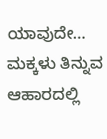ಯಾವುದೇ…
ಮಕ್ಕಳು ತಿನ್ನುವ ಆಹಾರದಲ್ಲಿ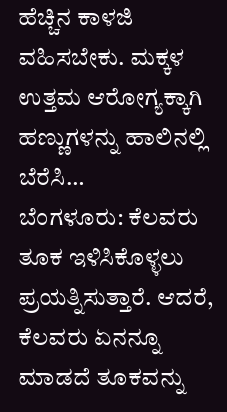ಹೆಚ್ಚಿನ ಕಾಳಜಿ ವಹಿಸಬೇಕು. ಮಕ್ಕಳ ಉತ್ತಮ ಆರೋಗ್ಯಕ್ಕಾಗಿ ಹಣ್ಣುಗಳನ್ನು ಹಾಲಿನಲ್ಲಿ ಬೆರೆಸಿ…
ಬೆಂಗಳೂರು: ಕೆಲವರು ತೂಕ ಇಳಿಸಿಕೊಳ್ಳಲು ಪ್ರಯತ್ನಿಸುತ್ತಾರೆ. ಆದರೆ, ಕೆಲವರು ಏನನ್ನೂ ಮಾಡದೆ ತೂಕವನ್ನು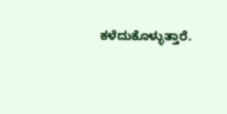ಕಳೆದುಕೊಳ್ಳುತ್ತಾರೆ.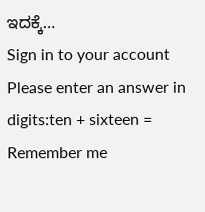ಇದಕ್ಕೆ…
Sign in to your account
Please enter an answer in digits:ten + sixteen =
Remember me